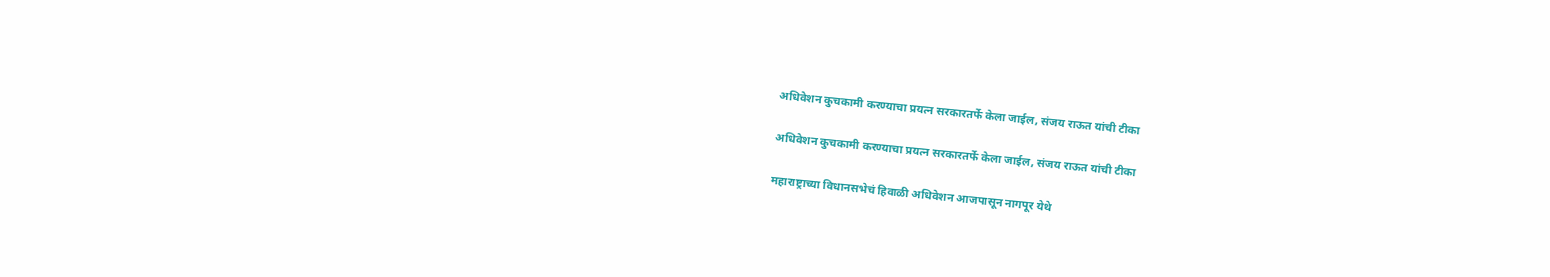अधिवेशन कुचकामी करण्याचा प्रयत्न सरकारतर्फे केला जाईल, संजय राऊत यांची टीका

अधिवेशन कुचकामी करण्याचा प्रयत्न सरकारतर्फे केला जाईल, संजय राऊत यांची टीका

महाराष्ट्राच्या विधानसभेचं हिवाळी अधिवेशन आजपासून नागपूर येथे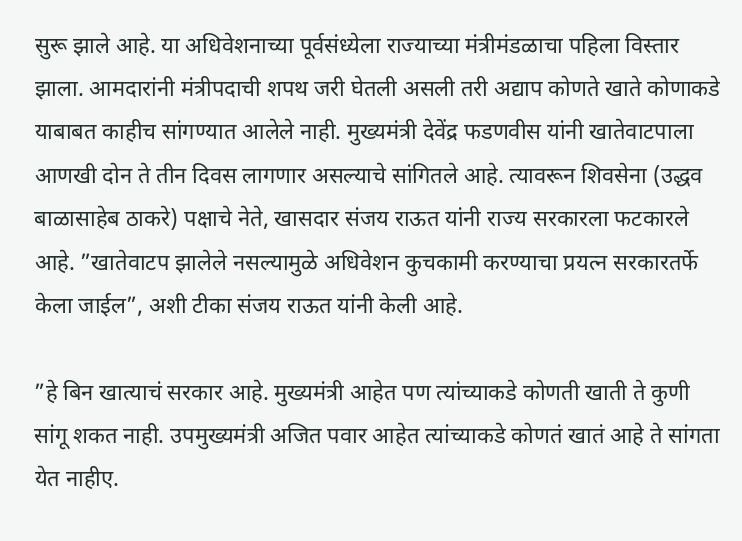सुरू झाले आहे. या अधिवेशनाच्या पूर्वसंध्येला राज्याच्या मंत्रीमंडळाचा पहिला विस्तार झाला. आमदारांनी मंत्रीपदाची शपथ जरी घेतली असली तरी अद्याप कोणते खाते कोणाकडे याबाबत काहीच सांगण्यात आलेले नाही. मुख्यमंत्री देवेंद्र फडणवीस यांनी खातेवाटपाला आणखी दोन ते तीन दिवस लागणार असल्याचे सांगितले आहे. त्यावरून शिवसेना (उद्धव बाळासाहेब ठाकरे) पक्षाचे नेते, खासदार संजय राऊत यांनी राज्य सरकारला फटकारले आहे. ”खातेवाटप झालेले नसल्यामुळे अधिवेशन कुचकामी करण्याचा प्रयत्न सरकारतर्फे केला जाईल”, अशी टीका संजय राऊत यांनी केली आहे.

”हे बिन खात्याचं सरकार आहे. मुख्यमंत्री आहेत पण त्यांच्याकडे कोणती खाती ते कुणी सांगू शकत नाही. उपमुख्यमंत्री अजित पवार आहेत त्यांच्याकडे कोणतं खातं आहे ते सांगता येत नाहीए.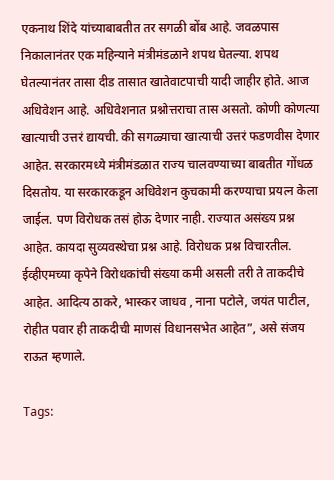एकनाथ शिंदे यांच्याबाबतीत तर सगळी बोंब आहे. जवळपास निकालानंतर एक महिन्याने मंत्रीमंडळाने शपथ घेतल्या. शपथ घेतल्यानंतर तासा दीड तासात खातेवाटपाची यादी जाहीर होते. आज अधिवेशन आहे. अधिवेशनात प्रश्नोत्तराचा तास असतो. कोणी कोणत्या खात्याची उत्तरं द्यायची. की सगळ्याचा खात्याची उत्तरं फडणवीस देणार आहेत. सरकारमध्ये मंत्रीमंडळात राज्य चालवण्याच्या बाबतीत गोंधळ दिसतोय. या सरकारकडून अधिवेशन कुचकामी करण्याचा प्रयत्न केला जाईल. पण विरोधक तसं होऊ देणार नाही. राज्यात असंख्य प्रश्न आहेत. कायदा सुव्यवस्थेचा प्रश्न आहे. विरोधक प्रश्न विचारतील. ईव्हीएमच्या कृपेने विरोधकांची संख्या कमी असली तरी ते ताकदीचे आहेत. आदित्य ठाकरे, भास्कर जाधव , नाना पटोले, जयंत पाटील, रोहीत पवार ही ताकदीची माणसं विधानसभेत आहेत”, असे संजय राऊत म्हणाले.

Tags: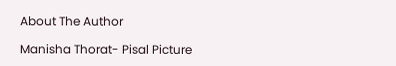About The Author

Manisha Thorat- Pisal Picture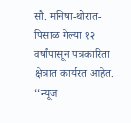सौ. मनिषा-थोरात-पिसाळ गेल्या १२ वर्षांपासून पत्रकारिता क्षेत्रात कार्यरत आहेत. ‘‘न्यूज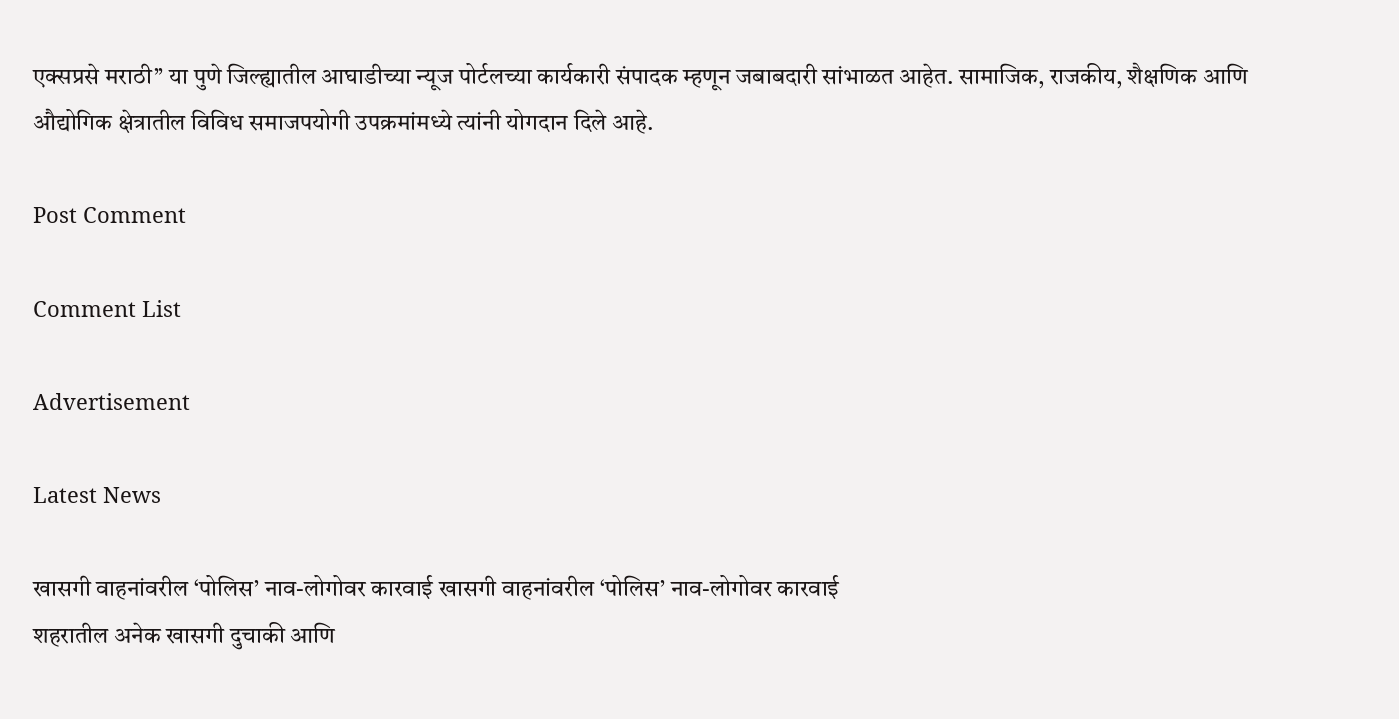एक्सप्रसे मराठी’’ या पुणे जिल्ह्यातील आघाडीच्या न्यूज पोर्टलच्या कार्यकारी संपादक म्हणून जबाबदारी सांभाळत आहेत. सामाजिक, राजकीय, शैक्षणिक आणि औद्योगिक क्षेत्रातील विविध समाजपयोगी उपक्रमांमध्ये त्यांनी योगदान दिले आहे.

Post Comment

Comment List

Advertisement

Latest News

खासगी वाहनांवरील ‘पोलिस’ नाव-लोगोवर कारवाई खासगी वाहनांवरील ‘पोलिस’ नाव-लोगोवर कारवाई
शहरातील अनेक खासगी दुचाकी आणि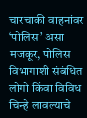चारचाकी वाहनांवर ‘पोलिस’ असा मजकूर, पोलिस विभागाशी संबंधित लोगो किंवा विविध चिन्हे लावल्याचे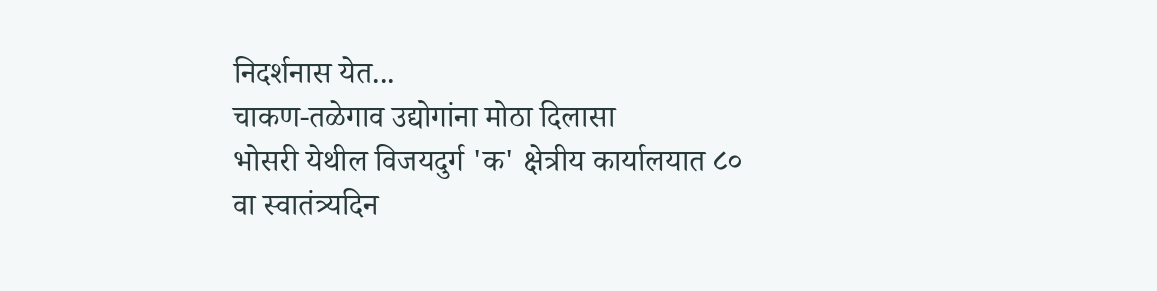निदर्शनास येत...
चाकण-तळेगाव उद्योगांना मोठा दिलासा
भोसरी येथील विजयदुर्ग 'क' क्षेत्रीय कार्यालयात ८० वा स्वातंत्र्यदिन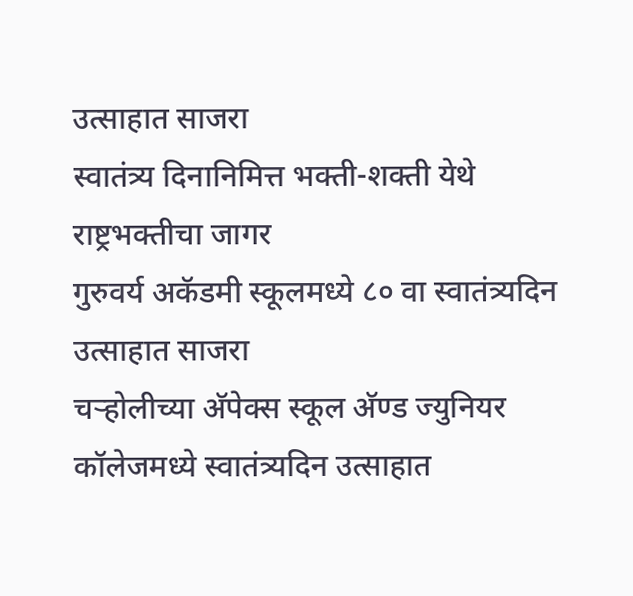उत्साहात साजरा
स्वातंत्र्य दिनानिमित्त भक्ती-शक्ती येथे राष्ट्रभक्तीचा जागर
गुरुवर्य अकॅडमी स्कूलमध्ये ८० वा स्वातंत्र्यदिन उत्साहात साजरा
चऱ्होलीच्या अ‍ॅपेक्स स्कूल अ‍ॅण्ड ज्युनियर कॉलेजमध्ये स्वातंत्र्यदिन उत्साहात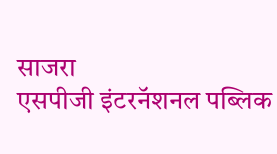साजरा
एसपीजी इंटरनॅशनल पब्लिक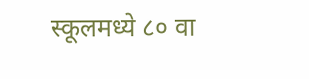स्कूलमध्ये ८० वा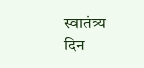स्वातंत्र्य दिन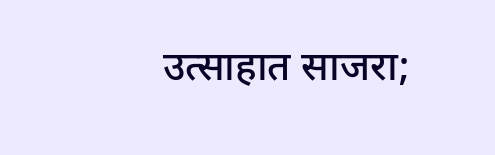उत्साहात साजरा;